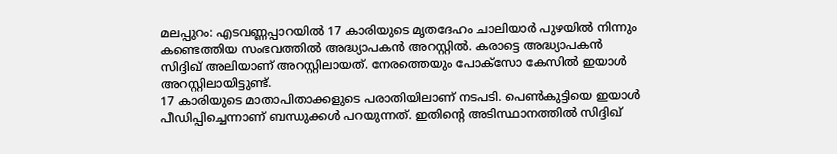മലപ്പുറം: എടവണ്ണപ്പാറയിൽ 17 കാരിയുടെ മൃതദേഹം ചാലിയാർ പുഴയിൽ നിന്നും കണ്ടെത്തിയ സംഭവത്തിൽ അദ്ധ്യാപകൻ അറസ്റ്റിൽ. കരാട്ടെ അദ്ധ്യാപകൻ സിദ്ദിഖ് അലിയാണ് അറസ്റ്റിലായത്. നേരത്തെയും പോക്സോ കേസിൽ ഇയാൾ അറസ്റ്റിലായിട്ടുണ്ട്.
17 കാരിയുടെ മാതാപിതാക്കളുടെ പരാതിയിലാണ് നടപടി. പെൺകുട്ടിയെ ഇയാൾ പീഡിപ്പിച്ചെന്നാണ് ബന്ധുക്കൾ പറയുന്നത്. ഇതിന്റെ അടിസ്ഥാനത്തിൽ സിദ്ദിഖ്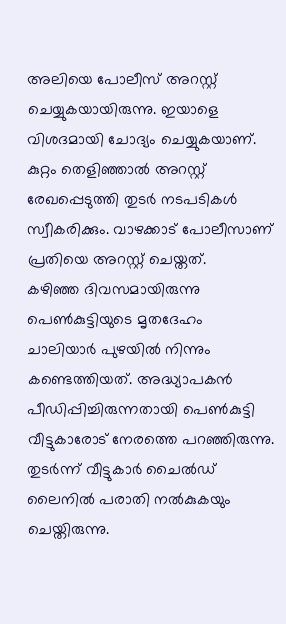അലിയെ പോലീസ് അറസ്റ്റ് ചെയ്യുകയായിരുന്നു. ഇയാളെ വിശദമായി ചോദ്യം ചെയ്യുകയാണ്. കുറ്റം തെളിഞ്ഞാൽ അറസ്റ്റ് രേഖപ്പെടുത്തി തുടർ നടപടികൾ സ്വീകരിക്കും. വാഴക്കാട് പോലീസാണ് പ്രതിയെ അറസ്റ്റ് ചെയ്തത്.
കഴിഞ്ഞ ദിവസമായിരുന്നു പെൺകുട്ടിയുടെ മൃതദേഹം ചാലിയാർ പുഴയിൽ നിന്നും കണ്ടെത്തിയത്. അദ്ധ്യാപകൻ പീഡിപ്പിച്ചിരുന്നതായി പെൺകുട്ടി വീട്ടുകാരോട് നേരത്തെ പറഞ്ഞിരുന്നു. തുടർന്ന് വീട്ടുകാർ ചൈൽഡ് ലൈനിൽ പരാതി നൽകുകയും ചെയ്തിരുന്നു.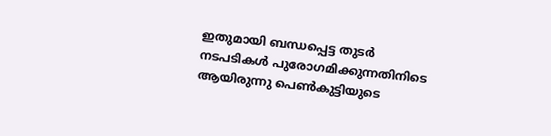ഇതുമായി ബന്ധപ്പെട്ട തുടർ നടപടികൾ പുരോഗമിക്കുന്നതിനിടെ ആയിരുന്നു പെൺകുട്ടിയുടെ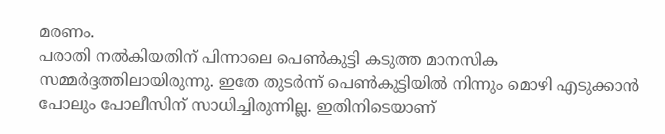മരണം.
പരാതി നൽകിയതിന് പിന്നാലെ പെൺകുട്ടി കടുത്ത മാനസിക സമ്മർദ്ദത്തിലായിരുന്നു. ഇതേ തുടർന്ന് പെൺകുട്ടിയിൽ നിന്നും മൊഴി എടുക്കാൻ പോലും പോലീസിന് സാധിച്ചിരുന്നില്ല. ഇതിനിടെയാണ്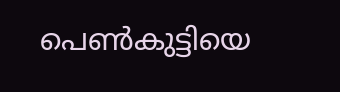പെൺകുട്ടിയെ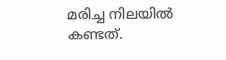മരിച്ച നിലയിൽ കണ്ടത്.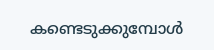കണ്ടെടുക്കുമ്പോൾ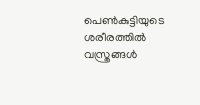പെൺകുട്ടിയുടെ ശരീരത്തിൽ വസ്ത്രങ്ങൾ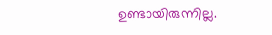ഉണ്ടായിരുന്നില്ല.